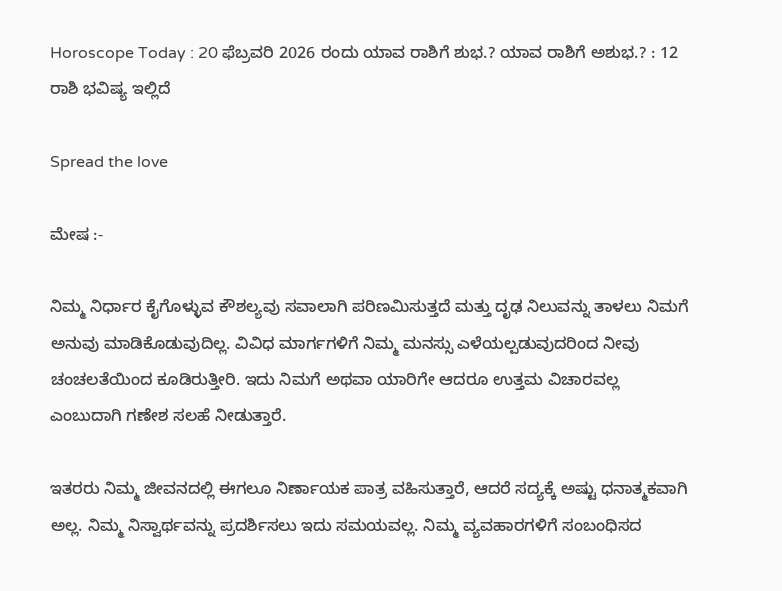Horoscope Today : 20 ಫೆಬ್ರವರಿ 2026 ರಂದು ಯಾವ ರಾಶಿಗೆ ಶುಭ.? ಯಾವ ರಾಶಿಗೆ ಅಶುಭ.? : 12 ರಾಶಿ ಭವಿಷ್ಯ ಇಲ್ಲಿದೆ

Spread the love

ಮೇಷ :-

ನಿಮ್ಮ ನಿರ್ಧಾರ ಕೈಗೊಳ್ಳುವ ಕೌಶಲ್ಯವು ಸವಾಲಾಗಿ ಪರಿಣಮಿಸುತ್ತದೆ ಮತ್ತು ದೃಢ ನಿಲುವನ್ನು ತಾಳಲು ನಿಮಗೆ ಅನುವು ಮಾಡಿಕೊಡುವುದಿಲ್ಲ. ವಿವಿಧ ಮಾರ್ಗಗಳಿಗೆ ನಿಮ್ಮ ಮನಸ್ಸು ಎಳೆಯಲ್ಪಡುವುದರಿಂದ ನೀವು ಚಂಚಲತೆಯಿಂದ ಕೂಡಿರುತ್ತೀರಿ. ಇದು ನಿಮಗೆ ಅಥವಾ ಯಾರಿಗೇ ಆದರೂ ಉತ್ತಮ ವಿಚಾರವಲ್ಲ ಎಂಬುದಾಗಿ ಗಣೇಶ ಸಲಹೆ ನೀಡುತ್ತಾರೆ.

ಇತರರು ನಿಮ್ಮ ಜೀವನದಲ್ಲಿ ಈಗಲೂ ನಿರ್ಣಾಯಕ ಪಾತ್ರ ವಹಿಸುತ್ತಾರೆ, ಆದರೆ ಸದ್ಯಕ್ಕೆ ಅಷ್ಟು ಧನಾತ್ಮಕವಾಗಿ ಅಲ್ಲ. ನಿಮ್ಮ ನಿಸ್ವಾರ್ಥವನ್ನು ಪ್ರದರ್ಶಿಸಲು ಇದು ಸಮಯವಲ್ಲ. ನಿಮ್ಮ ವ್ಯವಹಾರಗಳಿಗೆ ಸಂಬಂಧಿಸದ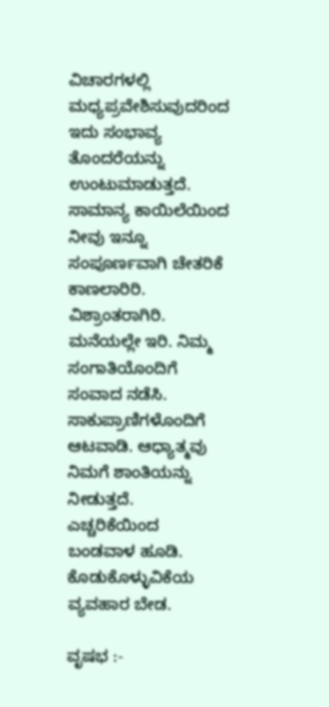ವಿಚಾರಗಳಲ್ಲಿ ಮಧ್ಯಪ್ರವೇಶಿಸುವುದರಿಂದ ಇದು ಸಂಭಾವ್ಯ ತೊಂದರೆಯನ್ನು ಉಂಟುಮಾಡುತ್ತದೆ. ಸಾಮಾನ್ಯ ಕಾಯಿಲೆಯಿಂದ ನೀವು ಇನ್ನೂ ಸಂಪೂರ್ಣವಾಗಿ ಚೇತರಿಕೆ ಕಾಣಲಾರಿರಿ. ವಿಶ್ರಾಂತರಾಗಿರಿ. ಮನೆಯಲ್ಲೇ ಇರಿ. ನಿಮ್ಮ ಸಂಗಾತಿಯೊಂದಿಗೆ ಸಂವಾದ ನಡೆಸಿ. ಸಾಕುಪ್ರಾಣಿಗಳೊಂದಿಗೆ ಆಟವಾಡಿ. ಆಧ್ಯಾತ್ಮವು ನಿಮಗೆ ಶಾಂತಿಯನ್ನು ನೀಡುತ್ತದೆ. ಎಚ್ಚರಿಕೆಯಿಂದ ಬಂಡವಾಳ ಹೂಡಿ. ಕೊಡುಕೊಳ್ಳುವಿಕೆಯ ವ್ಯವಹಾರ ಬೇಡ.

ವೃಷಭ :-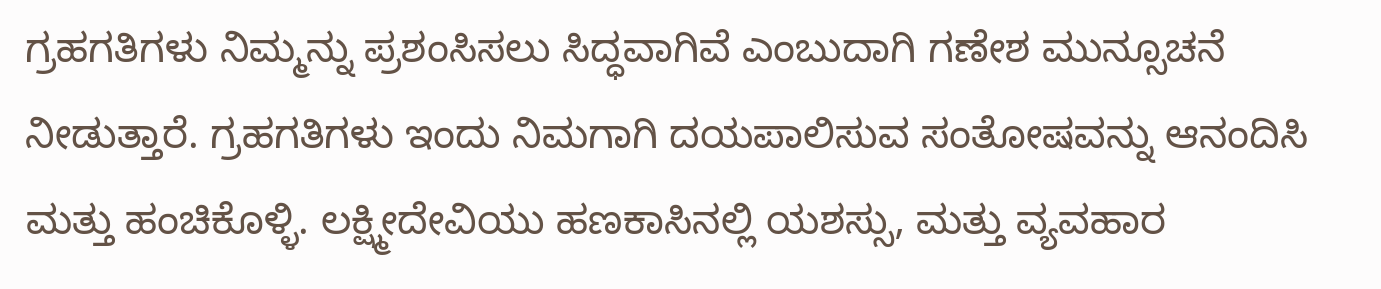ಗ್ರಹಗತಿಗಳು ನಿಮ್ಮನ್ನು ಪ್ರಶಂಸಿಸಲು ಸಿದ್ಧವಾಗಿವೆ ಎಂಬುದಾಗಿ ಗಣೇಶ ಮುನ್ಸೂಚನೆ ನೀಡುತ್ತಾರೆ. ಗ್ರಹಗತಿಗಳು ಇಂದು ನಿಮಗಾಗಿ ದಯಪಾಲಿಸುವ ಸಂತೋಷವನ್ನು ಆನಂದಿಸಿ ಮತ್ತು ಹಂಚಿಕೊಳ್ಳಿ. ಲಕ್ಷ್ಮೀದೇವಿಯು ಹಣಕಾಸಿನಲ್ಲಿ ಯಶಸ್ಸು, ಮತ್ತು ವ್ಯವಹಾರ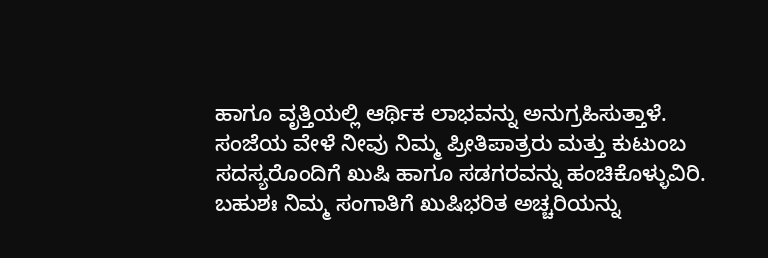ಹಾಗೂ ವೃತ್ತಿಯಲ್ಲಿ ಆರ್ಥಿಕ ಲಾಭವನ್ನು ಅನುಗ್ರಹಿಸುತ್ತಾಳೆ. ಸಂಜೆಯ ವೇಳೆ ನೀವು ನಿಮ್ಮ ಪ್ರೀತಿಪಾತ್ರರು ಮತ್ತು ಕುಟುಂಬ ಸದಸ್ಯರೊಂದಿಗೆ ಖುಷಿ ಹಾಗೂ ಸಡಗರವನ್ನು ಹಂಚಿಕೊಳ್ಳುವಿರಿ. ಬಹುಶಃ ನಿಮ್ಮ ಸಂಗಾತಿಗೆ ಖುಷಿಭರಿತ ಅಚ್ಚರಿಯನ್ನು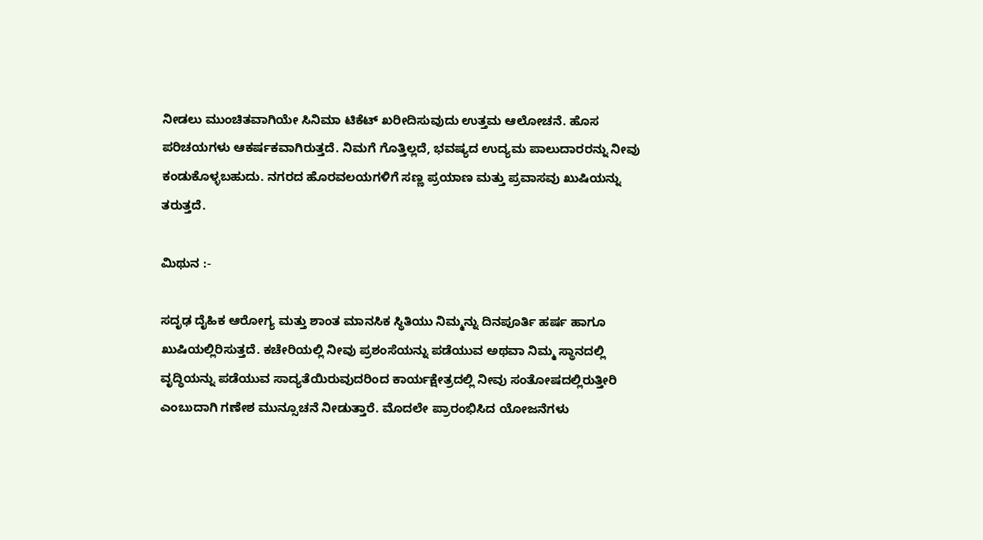ನೀಡಲು ಮುಂಚಿತವಾಗಿಯೇ ಸಿನಿಮಾ ಟಿಕೆಟ್ ಖರೀದಿಸುವುದು ಉತ್ತಮ ಆಲೋಚನೆ. ಹೊಸ ಪರಿಚಯಗಳು ಆಕರ್ಷಕವಾಗಿರುತ್ತದೆ. ನಿಮಗೆ ಗೊತ್ತಿಲ್ಲದೆ, ಭವಷ್ಯದ ಉದ್ಯಮ ಪಾಲುದಾರರನ್ನು ನೀವು ಕಂಡುಕೊಳ್ಳಬಹುದು. ನಗರದ ಹೊರವಲಯಗಳಿಗೆ ಸಣ್ಣ ಪ್ರಯಾಣ ಮತ್ತು ಪ್ರವಾಸವು ಖುಷಿಯನ್ನು ತರುತ್ತದೆ.

ಮಿಥುನ :-

ಸದೃಢ ದೈಹಿಕ ಆರೋಗ್ಯ ಮತ್ತು ಶಾಂತ ಮಾನಸಿಕ ಸ್ಥಿತಿಯು ನಿಮ್ಮನ್ನು ದಿನಪೂರ್ತಿ ಹರ್ಷ ಹಾಗೂ ಖುಷಿಯಲ್ಲಿರಿಸುತ್ತದೆ. ಕಚೇರಿಯಲ್ಲಿ ನೀವು ಪ್ರಶಂಸೆಯನ್ನು ಪಡೆಯುವ ಅಥವಾ ನಿಮ್ಮ ಸ್ಥಾನದಲ್ಲಿ ವೃದ್ಧಿಯನ್ನು ಪಡೆಯುವ ಸಾದ್ಯತೆಯಿರುವುದರಿಂದ ಕಾರ್ಯಕ್ಷೇತ್ರದಲ್ಲಿ ನೀವು ಸಂತೋಷದಲ್ಲಿರುತ್ತೀರಿ ಎಂಬುದಾಗಿ ಗಣೇಶ ಮುನ್ಸೂಚನೆ ನೀಡುತ್ತಾರೆ. ಮೊದಲೇ ಪ್ರಾರಂಭಿಸಿದ ಯೋಜನೆಗಳು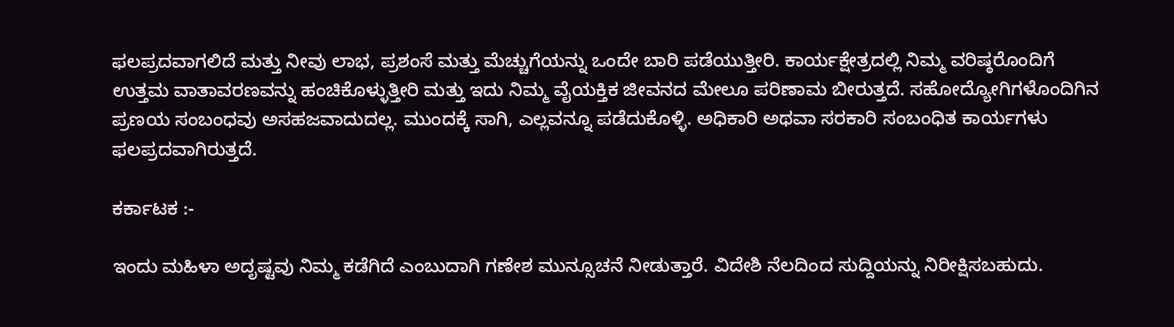ಫಲಪ್ರದವಾಗಲಿದೆ ಮತ್ತು ನೀವು ಲಾಭ, ಪ್ರಶಂಸೆ ಮತ್ತು ಮೆಚ್ಚುಗೆಯನ್ನು ಒಂದೇ ಬಾರಿ ಪಡೆಯುತ್ತೀರಿ. ಕಾರ್ಯಕ್ಷೇತ್ರದಲ್ಲಿ ನಿಮ್ಮ ವರಿಷ್ಠರೊಂದಿಗೆ ಉತ್ತಮ ವಾತಾವರಣವನ್ನು ಹಂಚಿಕೊಳ್ಳುತ್ತೀರಿ ಮತ್ತು ಇದು ನಿಮ್ಮ ವೈಯಕ್ತಿಕ ಜೀವನದ ಮೇಲೂ ಪರಿಣಾಮ ಬೀರುತ್ತದೆ. ಸಹೋದ್ಯೋಗಿಗಳೊಂದಿಗಿನ ಪ್ರಣಯ ಸಂಬಂಧವು ಅಸಹಜವಾದುದಲ್ಲ. ಮುಂದಕ್ಕೆ ಸಾಗಿ, ಎಲ್ಲವನ್ನೂ ಪಡೆದುಕೊಳ್ಳಿ. ಅಧಿಕಾರಿ ಅಥವಾ ಸರಕಾರಿ ಸಂಬಂಧಿತ ಕಾರ್ಯಗಳು ಫಲಪ್ರದವಾಗಿರುತ್ತದೆ.

ಕರ್ಕಾಟಕ :-

ಇಂದು ಮಹಿಳಾ ಅದೃಷ್ಟವು ನಿಮ್ಮ ಕಡೆಗಿದೆ ಎಂಬುದಾಗಿ ಗಣೇಶ ಮುನ್ಸೂಚನೆ ನೀಡುತ್ತಾರೆ. ವಿದೇಶಿ ನೆಲದಿಂದ ಸುದ್ದಿಯನ್ನು ನಿರೀಕ್ಷಿಸಬಹುದು.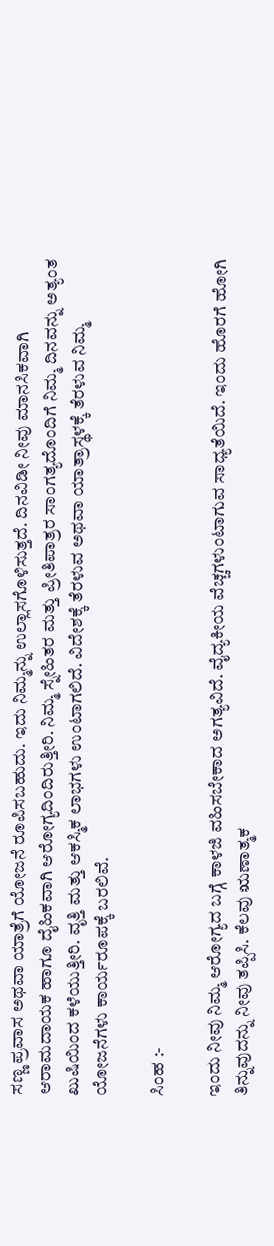ಸಣ್ಣ ಪ್ರವಾಸ ಅಥವಾ ಯಾತ್ರೆಗೆ ಯೋಜನೆ ರೂಪಿಸಬಹುದು. ಇದು ನಿಮ್ಮನ್ನು ಉಲ್ಲಾಸಗೊಳಿಸುತ್ತದೆ. ದಿನವಿಡೀ ನೀವು ಮಾನಸಿಕವಾಗಿ ಆರಾಮದಾಯಕ ಹಾಗೂ ದೈಹಿಕವಾಗಿ ಆರೋಗ್ಯದಿಂದಿರುತ್ತೀರಿ. ನಿಮ್ಮ ಸ್ನೇಹಿತರ ಮತ್ತು ಪ್ರೀತಿಪಾತ್ರರ ಸಾಂಗತ್ಯದೊಂದಿಗೆ ನಿಮ್ಮ ದಿನವನ್ನು ಅತ್ಯಂತ ಖುಷಿಯಿಂದ ಕಳೆಯುತ್ತೀರಿ. ವೃತ್ತಿ ಮತ್ತು ಆಕಸ್ಮಿಕ ಲಾಭಗಳು ಉಂಟಾಗಲಿದೆ. ವಿದೇಶಕ್ಕೆ ತೆರಳುವ ಅಥವಾ ಯಾತ್ರಾಸ್ಥಳಕ್ಕೆ ತೆರಳುವ ನಿಮ್ಮ ಯೋಜನೆಗಳು ಕಾರ್ಯರೂಪಕ್ಕೆ ಬರಲಿವೆ.

ಸಿಂಹ :-

ಇಂದು ನೀವು ನಿಮ್ಮ ಆರೋಗ್ಯದ ಬಗ್ಗೆ ಕಾಳಜಿ ವಹಿಸಬೇಕಾದ ಅಗತ್ಯವಿದೆ. ವೈದ್ಯಕೀಯ ವೆಚ್ಚಗಳುಂಟಾಗುವ ಸಾಧ್ಯತೆಯಿದೆ. ಇಂದು ಹೊರಗೆ ಹೋಗಿ ತಿನ್ನುವುದನ್ನು ನೀವು ತಪ್ಪಿಸಿ. ಕೆಲವು ಋಣಾತ್ಮಕ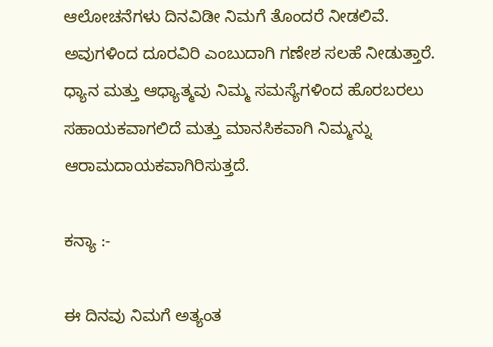ಆಲೋಚನೆಗಳು ದಿನವಿಡೀ ನಿಮಗೆ ತೊಂದರೆ ನೀಡಲಿವೆ. ಅವುಗಳಿಂದ ದೂರವಿರಿ ಎಂಬುದಾಗಿ ಗಣೇಶ ಸಲಹೆ ನೀಡುತ್ತಾರೆ. ಧ್ಯಾನ ಮತ್ತು ಆಧ್ಯಾತ್ಮವು ನಿಮ್ಮ ಸಮಸ್ಯೆಗಳಿಂದ ಹೊರಬರಲು ಸಹಾಯಕವಾಗಲಿದೆ ಮತ್ತು ಮಾನಸಿಕವಾಗಿ ನಿಮ್ಮನ್ನು ಆರಾಮದಾಯಕವಾಗಿರಿಸುತ್ತದೆ.

ಕನ್ಯಾ :-

ಈ ದಿನವು ನಿಮಗೆ ಅತ್ಯಂತ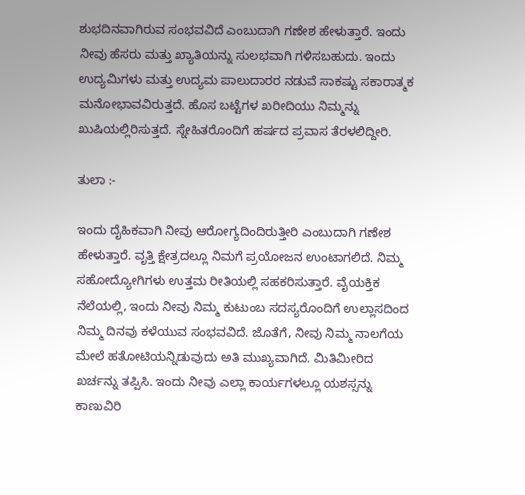ಶುಭದಿನವಾಗಿರುವ ಸಂಭವವಿದೆ ಎಂಬುದಾಗಿ ಗಣೇಶ ಹೇಳುತ್ತಾರೆ. ಇಂದು ನೀವು ಹೆಸರು ಮತ್ತು ಖ್ಯಾತಿಯನ್ನು ಸುಲಭವಾಗಿ ಗಳಿಸಬಹುದು. ಇಂದು ಉದ್ಯಮಿಗಳು ಮತ್ತು ಉದ್ಯಮ ಪಾಲುದಾರರ ನಡುವೆ ಸಾಕಷ್ಟು ಸಕಾರಾತ್ಮಕ ಮನೋಭಾವವಿರುತ್ತದೆ. ಹೊಸ ಬಟ್ಟೆಗಳ ಖರೀದಿಯು ನಿಮ್ಮನ್ನು ಖುಷಿಯಲ್ಲಿರಿಸುತ್ತದೆ. ಸ್ನೇಹಿತರೊಂದಿಗೆ ಹರ್ಷದ ಪ್ರವಾಸ ತೆರಳಲಿದ್ದೀರಿ.

ತುಲಾ :-

ಇಂದು ದೈಹಿಕವಾಗಿ ನೀವು ಆರೋಗ್ಯದಿಂದಿರುತ್ತೀರಿ ಎಂಬುದಾಗಿ ಗಣೇಶ ಹೇಳುತ್ತಾರೆ. ವೃತ್ತಿ ಕ್ಷೇತ್ರದಲ್ಲೂ ನಿಮಗೆ ಪ್ರಯೋಜನ ಉಂಟಾಗಲಿದೆ. ನಿಮ್ಮ ಸಹೋದ್ಯೋಗಿಗಳು ಉತ್ತಮ ರೀತಿಯಲ್ಲಿ ಸಹಕರಿಸುತ್ತಾರೆ. ವೈಯಕ್ತಿಕ ನೆಲೆಯಲ್ಲಿ, ಇಂದು ನೀವು ನಿಮ್ಮ ಕುಟುಂಬ ಸದಸ್ಯರೊಂದಿಗೆ ಉಲ್ಲಾಸದಿಂದ ನಿಮ್ಮ ದಿನವು ಕಳೆಯುವ ಸಂಭವವಿದೆ. ಜೊತೆಗೆ, ನೀವು ನಿಮ್ಮ ನಾಲಗೆಯ ಮೇಲೆ ಹತೋಟಿಯನ್ನಿಡುವುದು ಅತಿ ಮುಖ್ಯವಾಗಿದೆ. ಮಿತಿಮೀರಿದ ಖರ್ಚನ್ನು ತಪ್ಪಿಸಿ. ಇಂದು ನೀವು ಎಲ್ಲಾ ಕಾರ್ಯಗಳಲ್ಲೂ ಯಶಸ್ಸನ್ನು ಕಾಣುವಿರಿ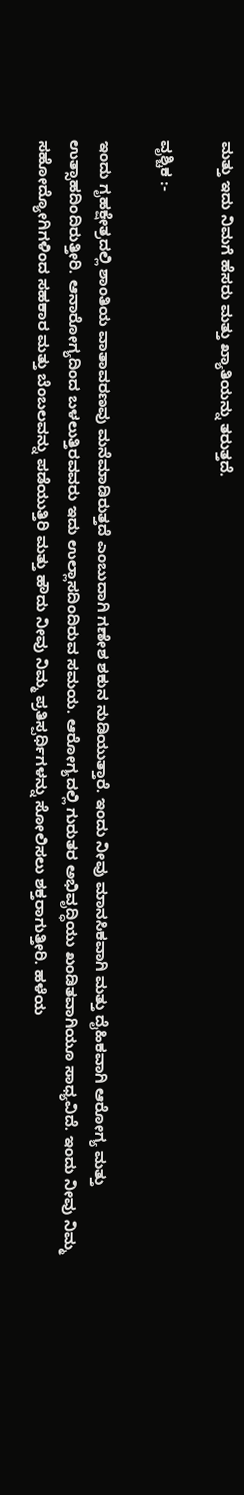ಮತ್ತು ಇದು ನಿಮಗೆ ಹೆಸರು ಮತ್ತು ಖ್ಯಾತಿಯನ್ನು ತರುತ್ತದೆ.

ವೃಶ್ಚಿಕ :-

ಇಂದು ಗೃಹಕ್ಷೇತ್ರದಲ್ಲಿ ಶಾಂತಿಯ ವಾತಾವರಣವು ಮನೆಮಾಡಿರುತ್ತದೆ ಎಂಬುದಾಗಿ ಗಣೇಶ ಶಕುನ ನುಡಿಯುತ್ತಾರೆ. ಇಂದು ನೀವು ಮಾನಸಿಕವಾಗಿ ಮತ್ತು ದೈಹಿಕವಾಗಿ ಆರೋಗ್ಯ ಮತ್ತು ಉತ್ಸಾಹದಿಂದಿರುತ್ತೀರಿ. ಆನಾರೋಗ್ಯದಿಂದ ಬಳಲುತ್ತಿರವವರು ಇದು ಉಲ್ಲಾಸದಿಂದಿರುವ ಸಮಯ. ಆರೋಗ್ಯದಲ್ಲಿ ಗುರುತರ ಅಭಿವೃದ್ಧಿಯು ಖಂಡಿತವಾಗಿಯೂ ಸಾಧ್ಯವಿದೆ. ಇಂದು ನೀವು ನಿಮ್ಮ ಸಹೋದ್ಯೋಗಿಗಳಿಂದ ಸಹಕಾರ ಮತ್ತು ಬೆಂಬಲವನ್ನು ಪಡೆಯುತ್ತಿರಿ ಮತ್ತು ಹೌದು ನೀವು ನಿಮ್ಮ ಪ್ರತಿಸ್ಪರ್ಧಿಗಳನ್ನು ಸೋಲಿಸಲು ಶಕ್ತರಾಗುತ್ತೀರಿ. ಹಳೆಯ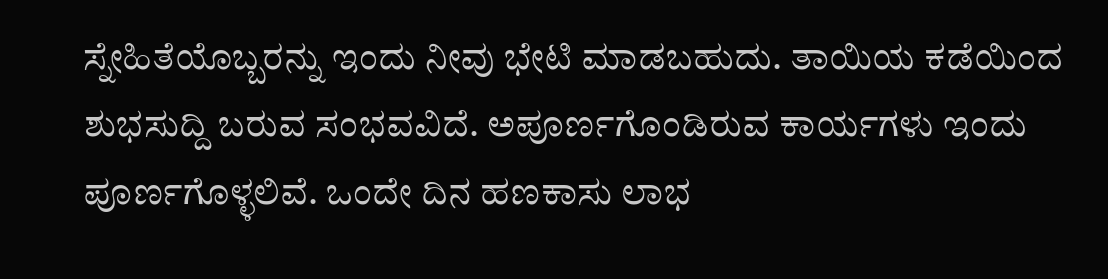ಸ್ನೇಹಿತೆಯೊಬ್ಬರನ್ನು ಇಂದು ನೀವು ಭೇಟಿ ಮಾಡಬಹುದು. ತಾಯಿಯ ಕಡೆಯಿಂದ ಶುಭಸುದ್ದಿ ಬರುವ ಸಂಭವವಿದೆ. ಅಪೂರ್ಣಗೊಂಡಿರುವ ಕಾರ್ಯಗಳು ಇಂದು ಪೂರ್ಣಗೊಳ್ಳಲಿವೆ. ಒಂದೇ ದಿನ ಹಣಕಾಸು ಲಾಭ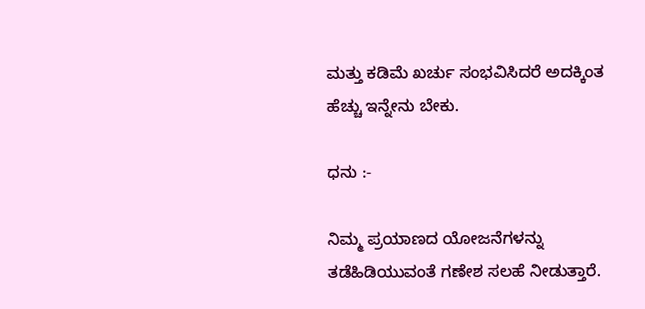ಮತ್ತು ಕಡಿಮೆ ಖರ್ಚು ಸಂಭವಿಸಿದರೆ ಅದಕ್ಕಿಂತ ಹೆಚ್ಚು ಇನ್ನೇನು ಬೇಕು.

ಧನು :-

ನಿಮ್ಮ ಪ್ರಯಾಣದ ಯೋಜನೆಗಳನ್ನು ತಡೆಹಿಡಿಯುವಂತೆ ಗಣೇಶ ಸಲಹೆ ನೀಡುತ್ತಾರೆ.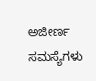ಅಜೀರ್ಣ ಸಮಸ್ಯೆಗಳು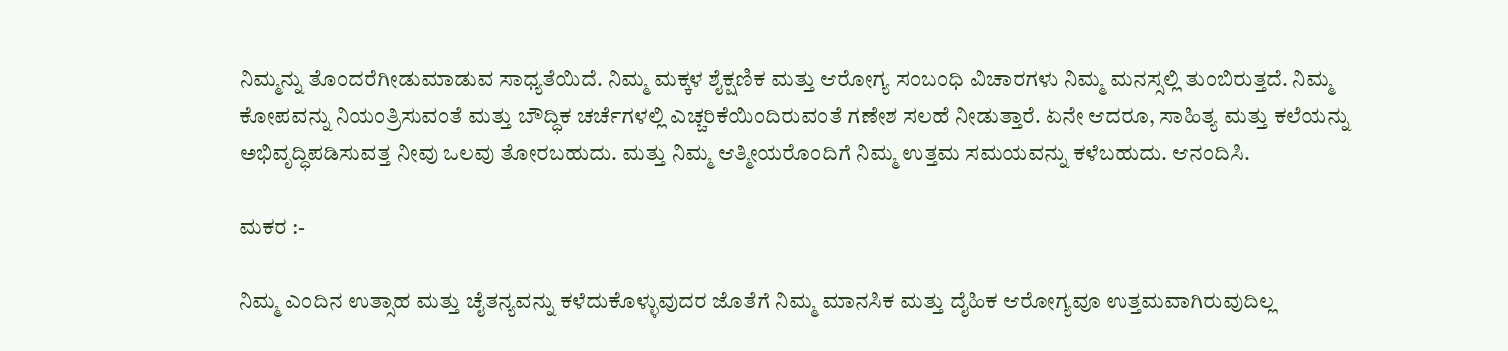ನಿಮ್ಮನ್ನು ತೊಂದರೆಗೀಡುಮಾಡುವ ಸಾಧ್ಯತೆಯಿದೆ. ನಿಮ್ಮ ಮಕ್ಕಳ ಶೈಕ್ಷಣಿಕ ಮತ್ತು ಆರೋಗ್ಯ ಸಂಬಂಧಿ ವಿಚಾರಗಳು ನಿಮ್ಮ ಮನಸ್ಸಲ್ಲಿ ತುಂಬಿರುತ್ತದೆ. ನಿಮ್ಮ ಕೋಪವನ್ನು ನಿಯಂತ್ರಿಸುವಂತೆ ಮತ್ತು ಬೌದ್ಧಿಕ ಚರ್ಚೆಗಳಲ್ಲಿ ಎಚ್ಚರಿಕೆಯಿಂದಿರುವಂತೆ ಗಣೇಶ ಸಲಹೆ ನೀಡುತ್ತಾರೆ. ಏನೇ ಆದರೂ, ಸಾಹಿತ್ಯ ಮತ್ತು ಕಲೆಯನ್ನು ಅಭಿವೃದ್ಧಿಪಡಿಸುವತ್ತ ನೀವು ಒಲವು ತೋರಬಹುದು. ಮತ್ತು ನಿಮ್ಮ ಆತ್ಮೀಯರೊಂದಿಗೆ ನಿಮ್ಮ ಉತ್ತಮ ಸಮಯವನ್ನು ಕಳೆಬಹುದು. ಆನಂದಿಸಿ.

ಮಕರ :-

ನಿಮ್ಮ ಎಂದಿನ ಉತ್ಸಾಹ ಮತ್ತು ಚೈತನ್ಯವನ್ನು ಕಳೆದುಕೊಳ್ಳುವುದರ ಜೊತೆಗೆ ನಿಮ್ಮ ಮಾನಸಿಕ ಮತ್ತು ದೈಹಿಕ ಆರೋಗ್ಯವೂ ಉತ್ತಮವಾಗಿರುವುದಿಲ್ಲ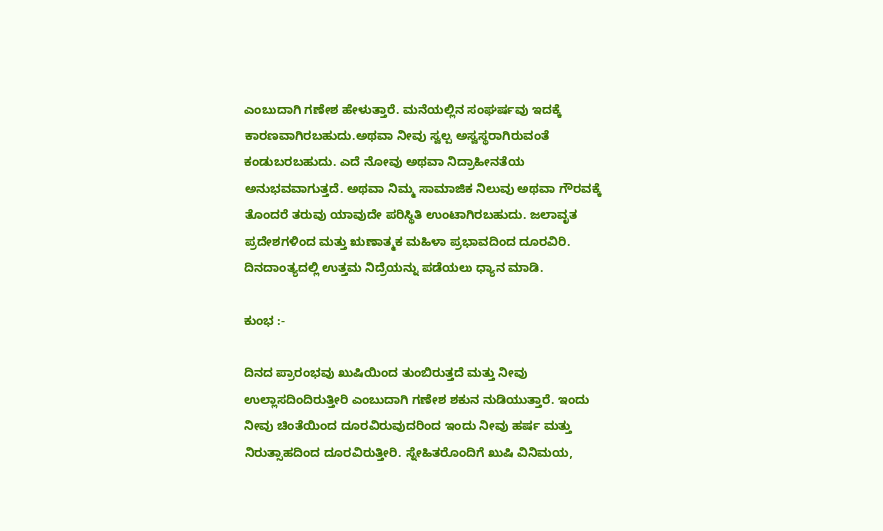ಎಂಬುದಾಗಿ ಗಣೇಶ ಹೇಳುತ್ತಾರೆ. ಮನೆಯಲ್ಲಿನ ಸಂಘರ್ಷವು ಇದಕ್ಕೆ ಕಾರಣವಾಗಿರಬಹುದು.ಅಥವಾ ನೀವು ಸ್ವಲ್ಪ ಅಸ್ವಸ್ಥರಾಗಿರುವಂತೆ ಕಂಡುಬರಬಹುದು. ಎದೆ ನೋವು ಅಥವಾ ನಿದ್ರಾಹೀನತೆಯ ಅನುಭವವಾಗುತ್ತದೆ. ಅಥವಾ ನಿಮ್ಮ ಸಾಮಾಜಿಕ ನಿಲುವು ಅಥವಾ ಗೌರವಕ್ಕೆ ತೊಂದರೆ ತರುವು ಯಾವುದೇ ಪರಿಸ್ಥಿತಿ ಉಂಟಾಗಿರಬಹುದು. ಜಲಾವೃತ ಪ್ರದೇಶಗಳಿಂದ ಮತ್ತು ಋಣಾತ್ಮಕ ಮಹಿಳಾ ಪ್ರಭಾವದಿಂದ ದೂರವಿರಿ. ದಿನದಾಂತ್ಯದಲ್ಲಿ ಉತ್ತಮ ನಿದ್ರೆಯನ್ನು ಪಡೆಯಲು ಧ್ಯಾನ ಮಾಡಿ.

ಕುಂಭ :-

ದಿನದ ಪ್ರಾರಂಭವು ಖುಷಿಯಿಂದ ತುಂಬಿರುತ್ತದೆ ಮತ್ತು ನೀವು ಉಲ್ಲಾಸದಿಂದಿರುತ್ತೀರಿ ಎಂಬುದಾಗಿ ಗಣೇಶ ಶಕುನ ನುಡಿಯುತ್ತಾರೆ. ಇಂದು ನೀವು ಚಿಂತೆಯಿಂದ ದೂರವಿರುವುದರಿಂದ ಇಂದು ನೀವು ಹರ್ಷ ಮತ್ತು ನಿರುತ್ಸಾಹದಿಂದ ದೂರವಿರುತ್ತೀರಿ. ಸ್ನೇಹಿತರೊಂದಿಗೆ ಖುಷಿ ವಿನಿಮಯ,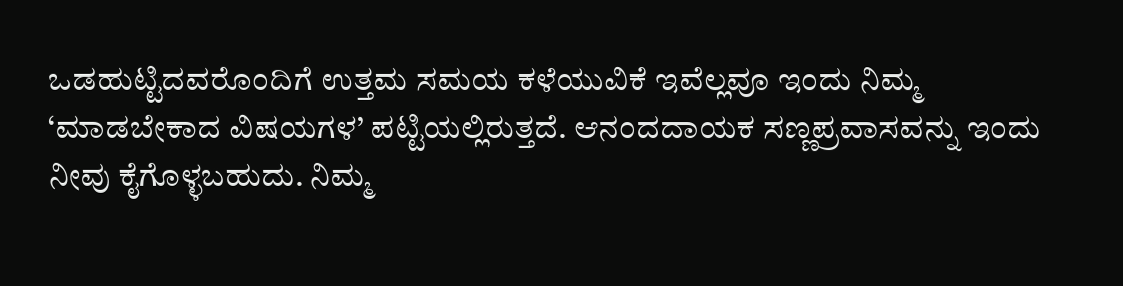ಒಡಹುಟ್ಟಿದವರೊಂದಿಗೆ ಉತ್ತಮ ಸಮಯ ಕಳೆಯುವಿಕೆ ಇವೆಲ್ಲವೂ ಇಂದು ನಿಮ್ಮ ‘ಮಾಡಬೇಕಾದ ವಿಷಯಗಳ’ ಪಟ್ಟಿಯಲ್ಲಿರುತ್ತದೆ. ಆನಂದದಾಯಕ ಸಣ್ಣಪ್ರವಾಸವನ್ನು ಇಂದು ನೀವು ಕೈಗೊಳ್ಳಬಹುದು. ನಿಮ್ಮ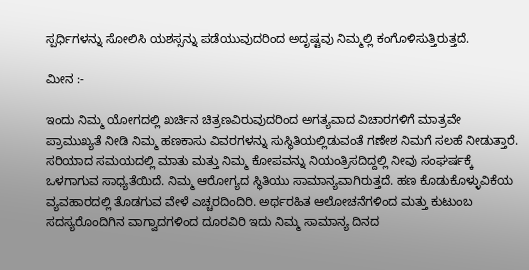ಸ್ಪರ್ಧಿಗಳನ್ನು ಸೋಲಿಸಿ ಯಶಸ್ಸನ್ನು ಪಡೆಯುವುದರಿಂದ ಅದೃಷ್ಟವು ನಿಮ್ಮಲ್ಲಿ ಕಂಗೊಳಿಸುತ್ತಿರುತ್ತದೆ.

ಮೀನ :-

ಇಂದು ನಿಮ್ಮ ಯೋಗದಲ್ಲಿ ಖರ್ಚಿನ ಚಿತ್ರಣವಿರುವುದರಿಂದ ಅಗತ್ಯವಾದ ವಿಚಾರಗಳಿಗೆ ಮಾತ್ರವೇ ಪ್ರಾಮುಖ್ಯತೆ ನೀಡಿ ನಿಮ್ಮ ಹಣಕಾಸು ವಿವರಗಳನ್ನು ಸುಸ್ಥಿತಿಯಲ್ಲಿಡುವಂತೆ ಗಣೇಶ ನಿಮಗೆ ಸಲಹೆ ನೀಡುತ್ತಾರೆ. ಸರಿಯಾದ ಸಮಯದಲ್ಲಿ ಮಾತು ಮತ್ತು ನಿಮ್ಮ ಕೋಪವನ್ನು ನಿಯಂತ್ರಿಸದಿದ್ದಲ್ಲಿ ನೀವು ಸಂಘರ್ಷಕ್ಕೆ ಒಳಗಾಗುವ ಸಾಧ್ಯತೆಯಿದೆ. ನಿಮ್ಮ ಆರೋಗ್ಯದ ಸ್ಥಿತಿಯು ಸಾಮಾನ್ಯವಾಗಿರುತ್ತದೆ. ಹಣ ಕೊಡುಕೊಳ್ಳುವಿಕೆಯ ವ್ಯವಹಾರದಲ್ಲಿ ತೊಡಗುವ ವೇಳೆ ಎಚ್ಚರದಿಂದಿರಿ. ಅರ್ಥರಹಿತ ಆಲೋಚನೆಗಳಿಂದ ಮತ್ತು ಕುಟುಂಬ ಸದಸ್ಯರೊಂದಿಗಿನ ವಾಗ್ವಾದಗಳಿಂದ ದೂರವಿರಿ ಇದು ನಿಮ್ಮ ಸಾಮಾನ್ಯ ದಿನದ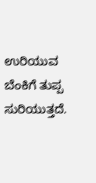ಉರಿಯುವ ಬೆಂಕಿಗೆ ತುಪ್ಪ ಸುರಿಯುತ್ತದೆ.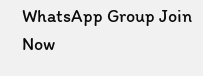WhatsApp Group Join Now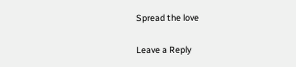Spread the love

Leave a Reply